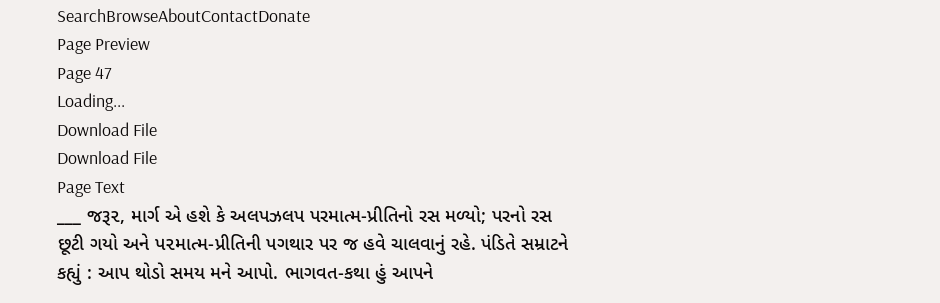SearchBrowseAboutContactDonate
Page Preview
Page 47
Loading...
Download File
Download File
Page Text
___ જરૂ૨, માર્ગ એ હશે કે અલપઝલપ પરમાત્મ-પ્રીતિનો રસ મળ્યો; પરનો રસ છૂટી ગયો અને પ૨માત્મ-પ્રીતિની પગથાર પર જ હવે ચાલવાનું રહે. પંડિતે સમ્રાટને કહ્યું : આપ થોડો સમય મને આપો. ભાગવત-કથા હું આપને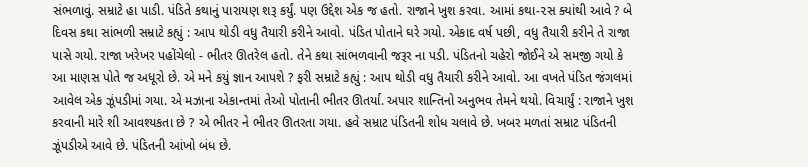સંભળાવું. સમ્રાટે હા પાડી. પંડિતે કથાનું પારાયણ શરૂ કર્યું. પણ ઉદ્દેશ એક જ હતો. રાજાને ખુશ કરવા. આમાં કથા-૨સ ક્યાંથી આવે ? બે દિવસ કથા સાંભળી સમ્રાટે કહ્યું : આપ થોડી વધુ તૈયારી કરીને આવો. પંડિત પોતાને ઘરે ગયો. એકાદ વર્ષ પછી, વધુ તૈયારી કરીને તે રાજા પાસે ગયો. રાજા ખરેખર પહોંચેલો - ભીતર ઊતરેલ હતો. તેને કથા સાંભળવાની જરૂર ના પડી. પંડિતનો ચહેરો જોઈને એ સમજી ગયો કે આ માણસ પોતે જ અધૂરો છે. એ મને કયું જ્ઞાન આપશે ? ફરી સમ્રાટે કહ્યું : આપ થોડી વધુ તૈયારી કરીને આવો. આ વખતે પંડિત જંગલમાં આવેલ એક ઝૂંપડીમાં ગયા. એ મઝાના એકાન્તમાં તેઓ પોતાની ભીતર ઊતર્યા. અપાર શાન્તિનો અનુભવ તેમને થયો. વિચાર્યું : રાજાને ખુશ કરવાની મારે શી આવશ્યકતા છે ? એ ભીતર ને ભીતર ઊતરતા ગયા. હવે સમ્રાટ પંડિતની શોધ ચલાવે છે. ખબર મળતાં સમ્રાટ પંડિતની ઝૂંપડીએ આવે છે. પંડિતની આંખો બંધ છે.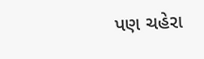પણ ચહેરા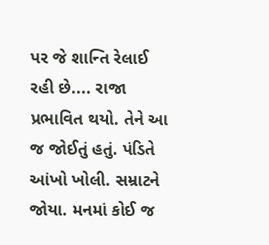પર જે શાન્તિ રેલાઈ રહી છે.... રાજા પ્રભાવિત થયો. તેને આ જ જોઈતું હતું. પંડિતે આંખો ખોલી. સમ્રાટને જોયા. મનમાં કોઈ જ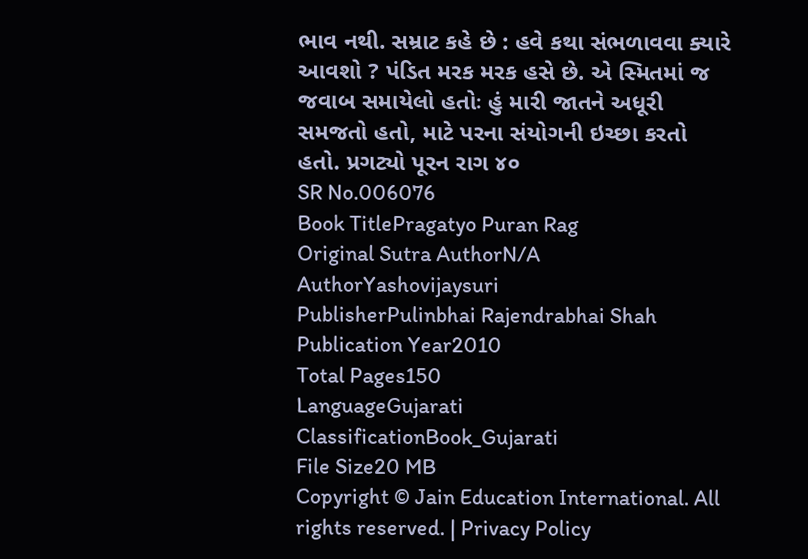ભાવ નથી. સમ્રાટ કહે છે : હવે કથા સંભળાવવા ક્યારે આવશો ? પંડિત મરક મરક હસે છે. એ સ્મિતમાં જ જવાબ સમાયેલો હતોઃ હું મારી જાતને અધૂરી સમજતો હતો, માટે પરના સંયોગની ઇચ્છા કરતો હતો. પ્રગટ્યો પૂરન રાગ ૪૦
SR No.006076
Book TitlePragatyo Puran Rag
Original Sutra AuthorN/A
AuthorYashovijaysuri
PublisherPulinbhai Rajendrabhai Shah
Publication Year2010
Total Pages150
LanguageGujarati
ClassificationBook_Gujarati
File Size20 MB
Copyright © Jain Education International. All rights reserved. | Privacy Policy